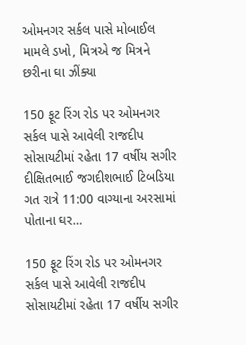ઓમનગર સર્કલ પાસે મોબાઈલ મામલે ડખો, મિત્રએ જ મિત્રને છરીના ઘા ઝીંક્યા

150 ફૂટ રિંગ રોડ પર ઓમનગર સર્કલ પાસે આવેલી રાજદીપ સોસાયટીમાં રહેતા 17 વર્ષીય સગીર દીક્ષિતભાઈ જગદીશભાઈ ટિબડિયા ગત રાત્રે 11:00 વાગ્યાના અરસામાં પોતાના ઘર…

150 ફૂટ રિંગ રોડ પર ઓમનગર સર્કલ પાસે આવેલી રાજદીપ સોસાયટીમાં રહેતા 17 વર્ષીય સગીર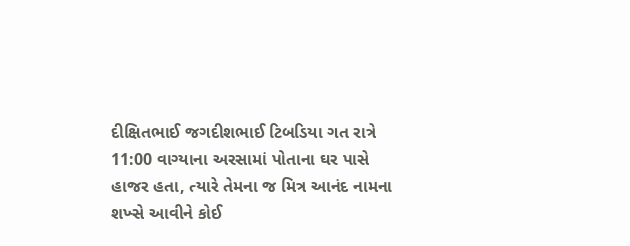દીક્ષિતભાઈ જગદીશભાઈ ટિબડિયા ગત રાત્રે 11:00 વાગ્યાના અરસામાં પોતાના ઘર પાસે હાજર હતા, ત્યારે તેમના જ મિત્ર આનંદ નામના શખ્સે આવીને કોઈ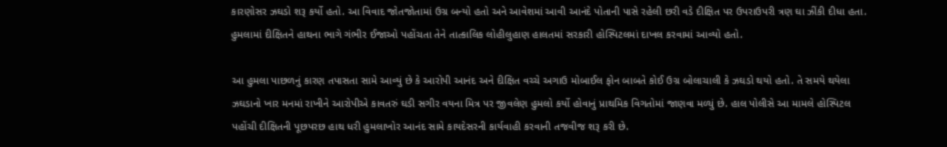કારણોસર ઝઘડો શરૂ કર્યો હતો. આ વિવાદ જોતજોતામાં ઉગ્ર બન્યો હતો અને આવેશમાં આવી આનંદે પોતાની પાસે રહેલી છરી વડે દીક્ષિત પર ઉપરાઉપરી ત્રણ ઘા ઝીંકી દીધા હતા. હુમલામાં દીક્ષિતને હાથના ભાગે ગંભીર ઈજાઓ પહોંચતા તેને તાત્કાલિક લોહીલુહાણ હાલતમાં સરકારી હોસ્પિટલમાં દાખલ કરવામાં આવ્યો હતો.

આ હુમલા પાછળનું કારણ તપાસતા સામે આવ્યું છે કે આરોપી આનંદ અને દીક્ષિત વચ્ચે અગાઉ મોબાઈલ ફોન બાબતે કોઈ ઉગ્ર બોલાચાલી કે ઝઘડો થયો હતો. તે સમયે થયેલા ઝઘડાનો ખાર મનમાં રાખીને આરોપીએ કાવતરું ઘડી સગીર વયના મિત્ર પર જીવલેણ હુમલો કર્યો હોવાનું પ્રાથમિક વિગતોમાં જાણવા મળ્યું છે. હાલ પોલીસે આ મામલે હોસ્પિટલ પહોંચી દીક્ષિતની પૂછપરછ હાથ ધરી હુમલાખોર આનંદ સામે કાયદેસરની કાર્યવાહી કરવાની તજવીજ શરૂ કરી છે.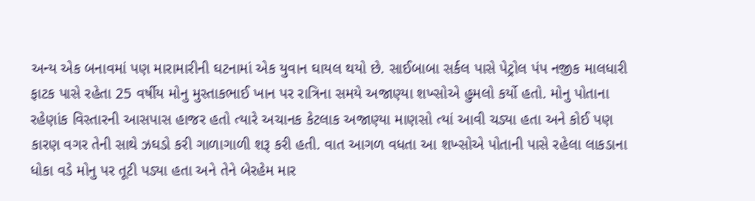અન્ય એક બનાવમાં પણ મારામારીની ઘટનામાં એક યુવાન ઘાયલ થયો છે. સાઈબાબા સર્કલ પાસે પેટ્રોલ પંપ નજીક માલધારી ફાટક પાસે રહેતા 25 વર્ષીય મોનુ મુસ્તાકભાઈ ખાન પર રાત્રિના સમયે અજાણ્યા શખ્સોએ હુમલો કર્યો હતો. મોનુ પોતાના રહેણાંક વિસ્તારની આસપાસ હાજર હતો ત્યારે અચાનક કેટલાક અજાણ્યા માણસો ત્યાં આવી ચડ્યા હતા અને કોઈ પણ કારણ વગર તેની સાથે ઝઘડો કરી ગાળાગાળી શરૂ કરી હતી. વાત આગળ વધતા આ શખ્સોએ પોતાની પાસે રહેલા લાકડાના ધોકા વડે મોનુ પર તૂટી પડ્યા હતા અને તેને બેરહેમ માર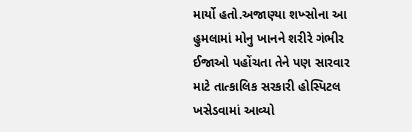માર્યો હતો.અજાણ્યા શખ્સોના આ હુમલામાં મોનુ ખાનને શરીરે ગંભીર ઈજાઓ પહોંચતા તેને પણ સારવાર માટે તાત્કાલિક સરકારી હોસ્પિટલ ખસેડવામાં આવ્યો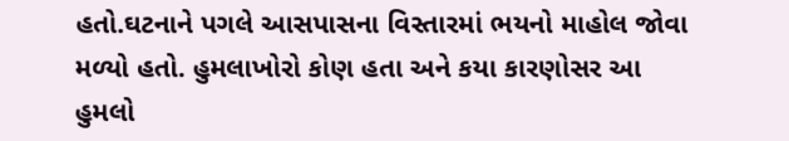હતો.ઘટનાને પગલે આસપાસના વિસ્તારમાં ભયનો માહોલ જોવા મળ્યો હતો. હુમલાખોરો કોણ હતા અને કયા કારણોસર આ હુમલો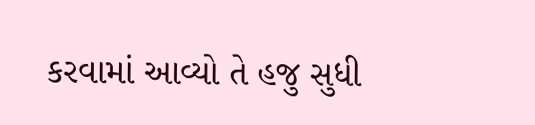કરવામાં આવ્યો તે હજુ સુધી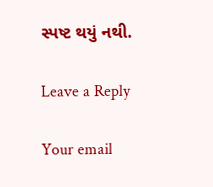સ્પષ્ટ થયું નથી.

Leave a Reply

Your email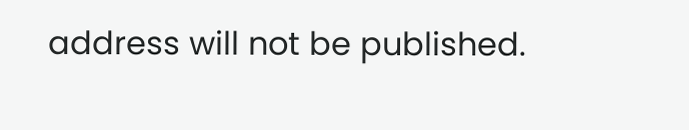address will not be published.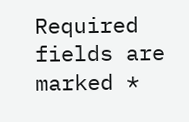Required fields are marked *